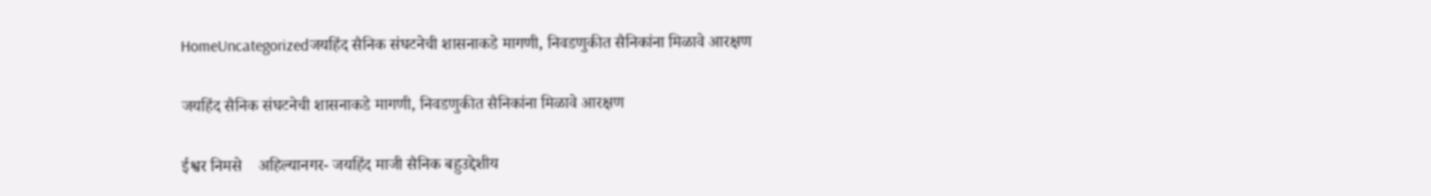HomeUncategorizedजयहिंद सैनिक संघटनेची शासनाकडे मागणी, निवडणुकीत सैनिकांना मिळावे आरक्षण

जयहिंद सैनिक संघटनेची शासनाकडे मागणी, निवडणुकीत सैनिकांना मिळावे आरक्षण

ईश्वर निमसे    अहिल्यानगर- जयहिंद माजी सैनिक बहुउद्देशीय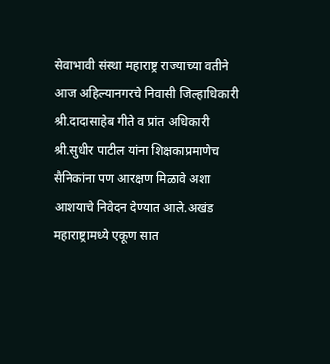सेवाभावी संस्था महाराष्ट्र राज्याच्या वतीने आज अहिल्यानगरचे निवासी जिल्हाधिकारी श्री.दादासाहेब गीते व प्रांत अधिकारी श्री.सुधीर पाटील यांना शिक्षकाप्रमाणेच सैनिकांना पण आरक्षण मिळावे अशा आशयाचे निवेदन देण्यात आले.अखंड महाराष्ट्रामध्ये एकूण सात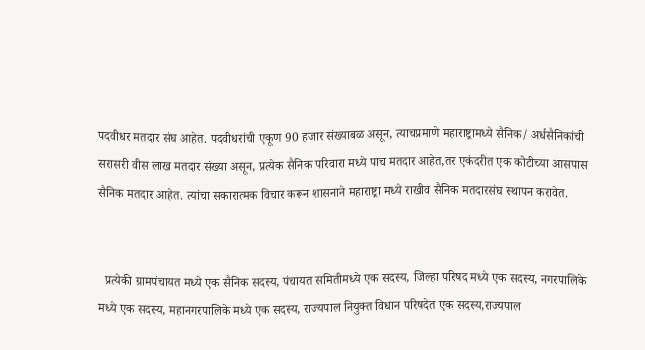पदवीधर मतदार संघ आहेत. पदवीधरांची एकूण 90 हजार संख्याबळ असून, त्याचप्रमाणे महाराष्ट्रामध्ये सैनिक/ अर्धसैनिकांची सरासरी वीस लाख मतदार संख्या असून, प्रत्येक सैनिक परिवारा मध्ये पाच मतदार आहेत,तर एकंदरीत एक कोटीच्या आसपास सैनिक मतदार आहेत. त्यांचा सकारात्मक विचार करून शासनाने महाराष्ट्रा मध्ये राखीव सैनिक मतदारसंघ स्थापन करावेत.


  प्रत्येकी ग्रामपंचायत मध्ये एक सैनिक सदस्य, पंचायत समितीमध्ये एक सदस्य, जिल्हा परिषद मध्ये एक सदस्य, नगरपालिके मध्ये एक सदस्य, महानगरपालिके मध्ये एक सदस्य, राज्यपाल नियुक्त विधान परिषदेत एक सदस्य,राज्यपाल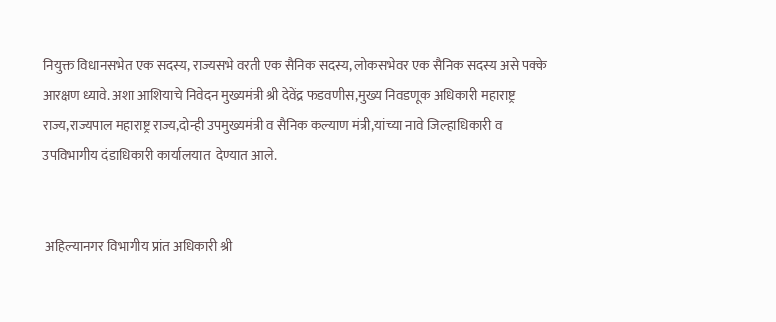नियुक्त विधानसभेत एक सदस्य, राज्यसभे वरती एक सैनिक सदस्य, लोकसभेवर एक सैनिक सदस्य असे पक्के आरक्षण ध्यावे‌. अशा आशियाचे निवेदन मुख्यमंत्री श्री देवेंद्र फडवणीस,मुख्य निवडणूक अधिकारी महाराष्ट्र राज्य,राज्यपाल महाराष्ट्र राज्य,दोन्ही उपमुख्यमंत्री व सैनिक कल्याण मंत्री,यांच्या नावे जिल्हाधिकारी व उपविभागीय दंडाधिकारी कार्यालयात  देण्यात आले.


 अहिल्यानगर विभागीय प्रांत अधिकारी श्री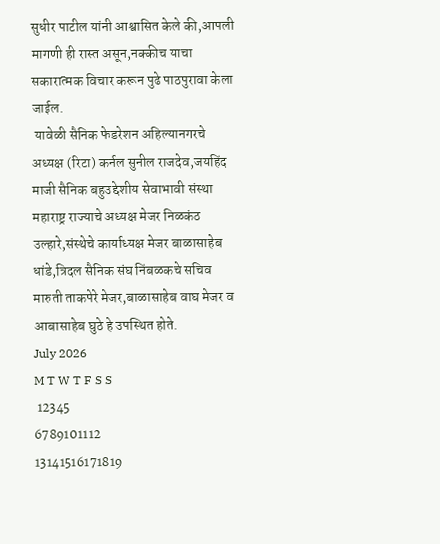सुधीर पाटील यांनी आश्वासित केले की,आपली मागणी ही रास्त असून,नक्कीच याचा सकारात्मक विचार करून पुढे पाठपुरावा केला जाईल.
 यावेळी सैनिक फेडरेशन अहिल्यानगरचे अध्यक्ष (रिटा) कर्नल सुनील राजदेव,जयहिंद माजी सैनिक बहुउद्देशीय सेवाभावी संस्था महाराष्ट्र राज्याचे अध्यक्ष मेजर निळकंठ उल्हारे,संस्थेचे कार्याध्यक्ष मेजर बाळासाहेब धांडे,त्रिदल सैनिक संघ निंबळकचे सचिव मारुती ताकपेरे मेजर,बाळासाहेब वाघ मेजर व आबासाहेब घुठे हे उपस्थित होते.
July 2026
M T W T F S S
 12345
6789101112
13141516171819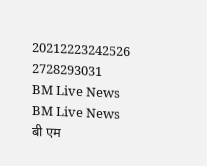20212223242526
2728293031
BM Live News
BM Live News
बी एम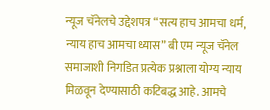न्यूज चॅनेलचे उद्देशपत्र “सत्य हाच आमचा धर्म, न्याय हाच आमचा ध्यास” बी एम न्यूज चॅनेल समाजाशी निगडित प्रत्येक प्रश्नाला योग्य न्याय मिळवून देण्यासाठी कटिबद्ध आहे. आमचे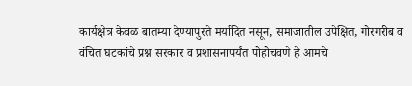कार्यक्षेत्र केवळ बातम्या देण्यापुरते मर्यादित नसून, समाजातील उपेक्षित, गोरगरीब व वंचित घटकांचे प्रश्न सरकार व प्रशासनापर्यंत पोहोचवणे हे आमचे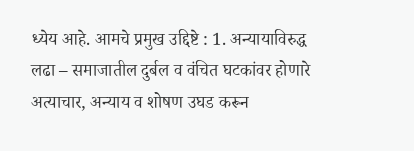ध्येय आहे. आमचे प्रमुख उद्दिष्टे : 1. अन्यायाविरुद्ध लढा – समाजातील दुर्बल व वंचित घटकांवर होणारे अत्याचार, अन्याय व शोषण उघड करून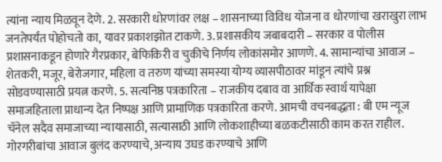त्यांना न्याय मिळवून देणे. 2. सरकारी धोरणांवर लक्ष – शासनाच्या विविध योजना व धोरणांचा खराखुरा लाभ जनतेपर्यंत पोहोचतो का, यावर प्रकाशझोत टाकणे. 3. प्रशासकीय जबाबदारी – सरकार व पोलीस प्रशासनाकडून होणारे गैरप्रकार, बेफिकिरी व चुकीचे निर्णय लोकांसमोर आणणे. 4. सामान्यांचा आवाज – शेतकरी, मजूर, बेरोजगार, महिला व तरुण यांच्या समस्या योग्य व्यासपीठावर मांडून त्यांचे प्रश्न सोडवण्यासाठी प्रयत्न करणे. 5. सत्यनिष्ठ पत्रकारिता – राजकीय दबाव वा आर्थिक स्वार्थ यापेक्षा समाजहिताला प्राधान्य देत निष्पक्ष आणि प्रामाणिक पत्रकारिता करणे. आमची वचनबद्धता : बी एम न्यूज चॅनेल सदैव समाजाच्या न्यायासाठी, सत्यासाठी आणि लोकशाहीच्या बळकटीसाठी काम करत राहील. गोरगरीबांचा आवाज बुलंद करण्याचे, अन्याय उघड करण्याचे आणि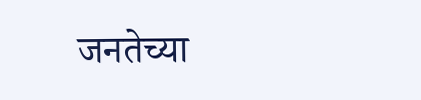जनतेच्या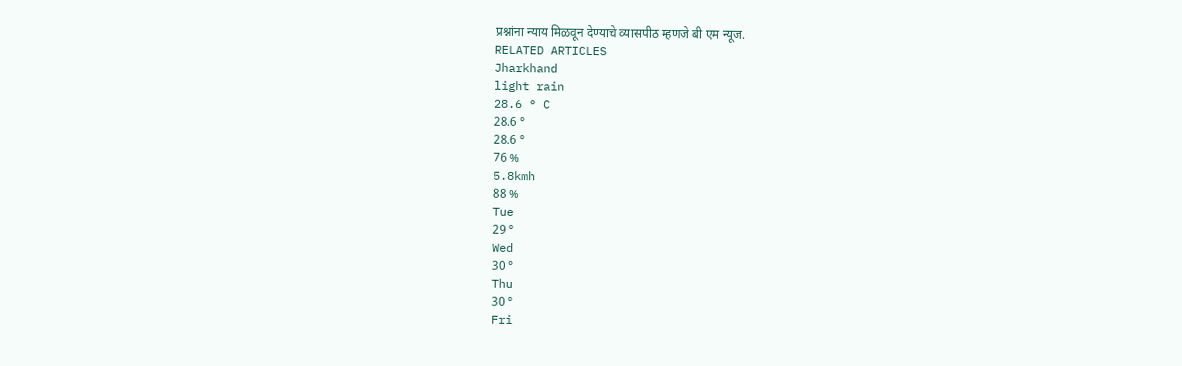प्रश्नांना न्याय मिळवून देण्याचे व्यासपीठ म्हणजे बी एम न्यूज.
RELATED ARTICLES
Jharkhand
light rain
28.6 ° C
28.6 °
28.6 °
76 %
5.8kmh
88 %
Tue
29 °
Wed
30 °
Thu
30 °
Fri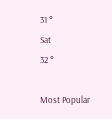31 °
Sat
32 °

Most Popular